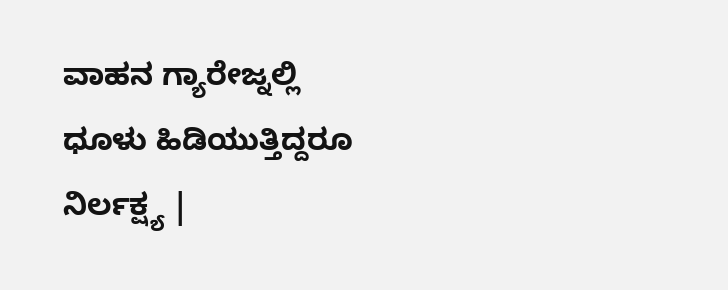ವಾಹನ ಗ್ಯಾರೇಜ್ನಲ್ಲಿ ಧೂಳು ಹಿಡಿಯುತ್ತಿದ್ದರೂ ನಿರ್ಲಕ್ಷ್ಯ |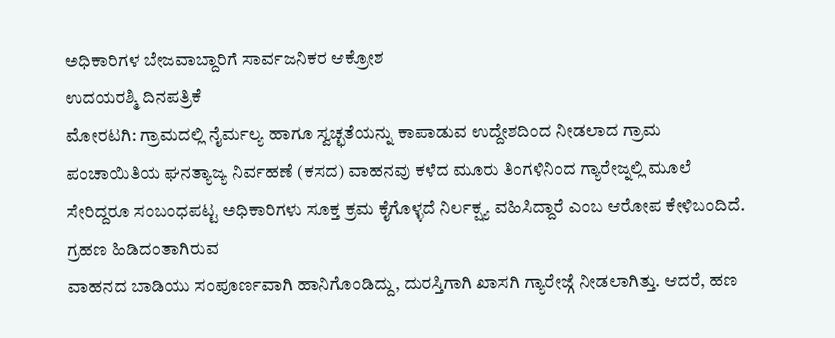ಅಧಿಕಾರಿಗಳ ಬೇಜವಾಬ್ದಾರಿಗೆ ಸಾರ್ವಜನಿಕರ ಆಕ್ರೋಶ
ಉದಯರಶ್ಮಿ ದಿನಪತ್ರಿಕೆ
ಮೋರಟಗಿ: ಗ್ರಾಮದಲ್ಲಿ ನೈರ್ಮಲ್ಯ ಹಾಗೂ ಸ್ವಚ್ಛತೆಯನ್ನು ಕಾಪಾಡುವ ಉದ್ದೇಶದಿಂದ ನೀಡಲಾದ ಗ್ರಾಮ ಪಂಚಾಯಿತಿಯ ಘನತ್ಯಾಜ್ಯ ನಿರ್ವಹಣೆ (ಕಸದ) ವಾಹನವು ಕಳೆದ ಮೂರು ತಿಂಗಳಿನಿಂದ ಗ್ಯಾರೇಜ್ನಲ್ಲಿ ಮೂಲೆ ಸೇರಿದ್ದರೂ ಸಂಬಂಧಪಟ್ಟ ಅಧಿಕಾರಿಗಳು ಸೂಕ್ತ ಕ್ರಮ ಕೈಗೊಳ್ಳದೆ ನಿರ್ಲಕ್ಷ್ಯ ವಹಿಸಿದ್ದಾರೆ ಎಂಬ ಆರೋಪ ಕೇಳಿಬಂದಿದೆ.
ಗ್ರಹಣ ಹಿಡಿದಂತಾಗಿರುವ
ವಾಹನದ ಬಾಡಿಯು ಸಂಪೂರ್ಣವಾಗಿ ಹಾನಿಗೊಂಡಿದ್ದು, ದುರಸ್ತಿಗಾಗಿ ಖಾಸಗಿ ಗ್ಯಾರೇಜ್ಗೆ ನೀಡಲಾಗಿತ್ತು. ಆದರೆ, ಹಣ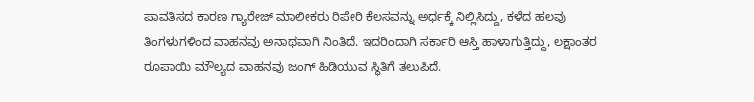ಪಾವತಿಸದ ಕಾರಣ ಗ್ಯಾರೇಜ್ ಮಾಲೀಕರು ರಿಪೇರಿ ಕೆಲಸವನ್ನು ಅರ್ಧಕ್ಕೆ ನಿಲ್ಲಿಸಿದ್ದು, ಕಳೆದ ಹಲವು ತಿಂಗಳುಗಳಿಂದ ವಾಹನವು ಅನಾಥವಾಗಿ ನಿಂತಿದೆ. ಇದರಿಂದಾಗಿ ಸರ್ಕಾರಿ ಆಸ್ತಿ ಹಾಳಾಗುತ್ತಿದ್ದು, ಲಕ್ಷಾಂತರ ರೂಪಾಯಿ ಮೌಲ್ಯದ ವಾಹನವು ಜಂಗ್ ಹಿಡಿಯುವ ಸ್ಥಿತಿಗೆ ತಲುಪಿದೆ.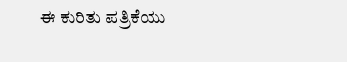ಈ ಕುರಿತು ಪತ್ರಿಕೆಯು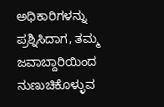ಅಧಿಕಾರಿಗಳನ್ನು ಪ್ರಶ್ನಿಸಿದಾಗ, ತಮ್ಮ ಜವಾಬ್ದಾರಿಯಿಂದ ನುಣುಚಿಕೊಳ್ಳುವ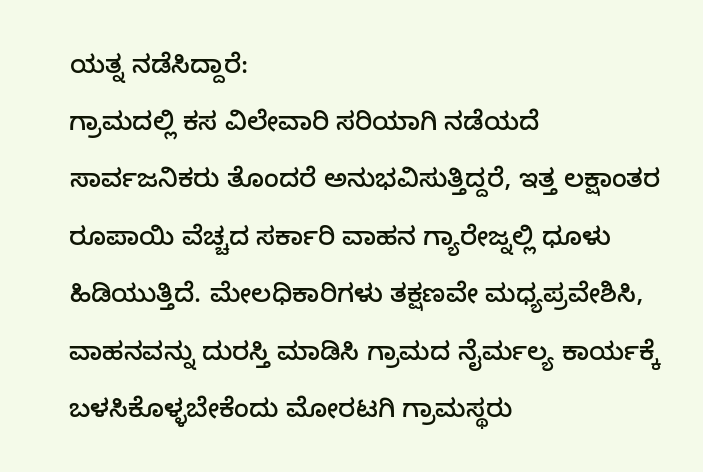ಯತ್ನ ನಡೆಸಿದ್ದಾರೆ:
ಗ್ರಾಮದಲ್ಲಿ ಕಸ ವಿಲೇವಾರಿ ಸರಿಯಾಗಿ ನಡೆಯದೆ ಸಾರ್ವಜನಿಕರು ತೊಂದರೆ ಅನುಭವಿಸುತ್ತಿದ್ದರೆ, ಇತ್ತ ಲಕ್ಷಾಂತರ ರೂಪಾಯಿ ವೆಚ್ಚದ ಸರ್ಕಾರಿ ವಾಹನ ಗ್ಯಾರೇಜ್ನಲ್ಲಿ ಧೂಳು ಹಿಡಿಯುತ್ತಿದೆ. ಮೇಲಧಿಕಾರಿಗಳು ತಕ್ಷಣವೇ ಮಧ್ಯಪ್ರವೇಶಿಸಿ, ವಾಹನವನ್ನು ದುರಸ್ತಿ ಮಾಡಿಸಿ ಗ್ರಾಮದ ನೈರ್ಮಲ್ಯ ಕಾರ್ಯಕ್ಕೆ ಬಳಸಿಕೊಳ್ಳಬೇಕೆಂದು ಮೋರಟಗಿ ಗ್ರಾಮಸ್ಥರು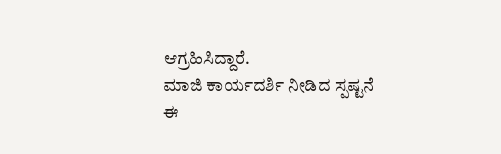ಆಗ್ರಹಿಸಿದ್ದಾರೆ.
ಮಾಜಿ ಕಾರ್ಯದರ್ಶಿ ನೀಡಿದ ಸ್ಪಷ್ಟನೆ
ಈ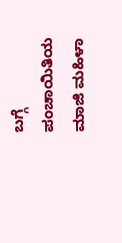ಬಗ್ಗೆ ಪಂಚಾಯಿತಿಯ ಮಾಜಿ ಮಹಿಳಾ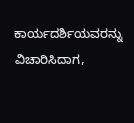ಕಾರ್ಯದರ್ಶಿಯವರನ್ನು ವಿಚಾರಿಸಿದಾಗ,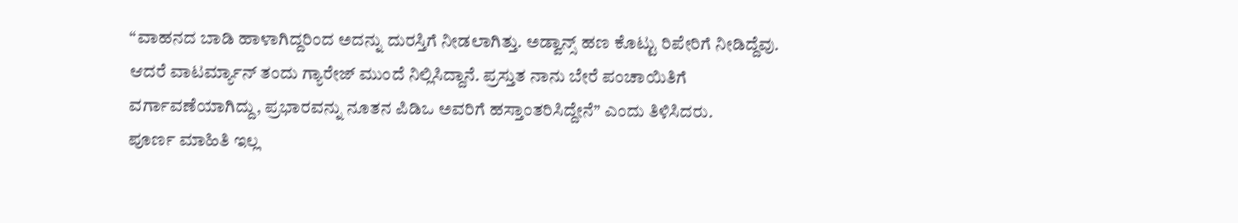“ವಾಹನದ ಬಾಡಿ ಹಾಳಾಗಿದ್ದರಿಂದ ಅದನ್ನು ದುರಸ್ತಿಗೆ ನೀಡಲಾಗಿತ್ತು. ಅಡ್ವಾನ್ಸ್ ಹಣ ಕೊಟ್ಟು ರಿಪೇರಿಗೆ ನೀಡಿದ್ದೆವು. ಆದರೆ ವಾಟರ್ಮ್ಯಾನ್ ತಂದು ಗ್ಯಾರೇಜ್ ಮುಂದೆ ನಿಲ್ಲಿಸಿದ್ದಾನೆ. ಪ್ರಸ್ತುತ ನಾನು ಬೇರೆ ಪಂಚಾಯಿತಿಗೆ ವರ್ಗಾವಣೆಯಾಗಿದ್ದು, ಪ್ರಭಾರವನ್ನು ನೂತನ ಪಿಡಿಒ ಅವರಿಗೆ ಹಸ್ತಾಂತರಿಸಿದ್ದೇನೆ” ಎಂದು ತಿಳಿಸಿದರು.
ಪೂರ್ಣ ಮಾಹಿತಿ ಇಲ್ಲ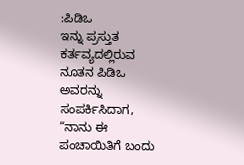:ಪಿಡಿಒ
ಇನ್ನು ಪ್ರಸ್ತುತ ಕರ್ತವ್ಯದಲ್ಲಿರುವ ನೂತನ ಪಿಡಿಒ ಅವರನ್ನು ಸಂಪರ್ಕಿಸಿದಾಗ, “ನಾನು ಈ ಪಂಚಾಯಿತಿಗೆ ಬಂದು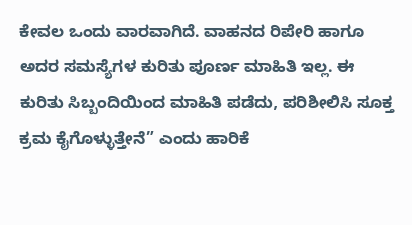ಕೇವಲ ಒಂದು ವಾರವಾಗಿದೆ. ವಾಹನದ ರಿಪೇರಿ ಹಾಗೂ ಅದರ ಸಮಸ್ಯೆಗಳ ಕುರಿತು ಪೂರ್ಣ ಮಾಹಿತಿ ಇಲ್ಲ. ಈ ಕುರಿತು ಸಿಬ್ಬಂದಿಯಿಂದ ಮಾಹಿತಿ ಪಡೆದು, ಪರಿಶೀಲಿಸಿ ಸೂಕ್ತ ಕ್ರಮ ಕೈಗೊಳ್ಳುತ್ತೇನೆ” ಎಂದು ಹಾರಿಕೆ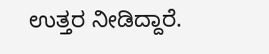ಉತ್ತರ ನೀಡಿದ್ದಾರೆ.